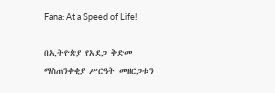Fana: At a Speed of Life!

በኢትዮጵያ የአደጋ ቅድመ ማስጠንቀቂያ ሥርዓት መዘርጋቱን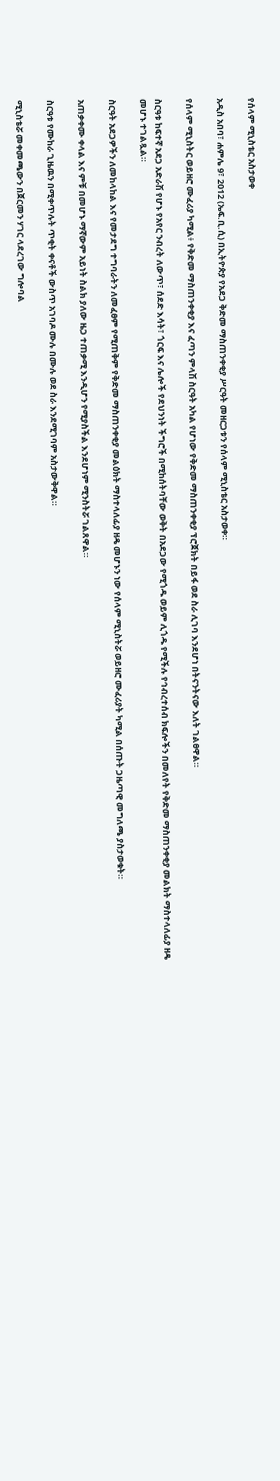የሰላም ሚኒስቴር አስታወቀ

አዲስ አበባ፣ ሐምሌ 9፣ 2012 (ኤፍ.ቢ.ሲ) በኢትዮጵያ የአደጋ ቅድመ ማስጠንቀቂያ ሥርዓት መዘርጋቱን የሰላም ሚኒስቴር አስታወቀ።

የሰላም ሚኒስትር ወይዘሮ ሙፈሪያ ካሚል፥ የቅድመ ማስጠንቀቂያ እና ፈጣን ምላሽ ስርዓት አካል የሆነው የቅድመ ማስጠንቀቂያ ፕሮጀክት በይፋ ወደ ስራ ሊገባ እንደሆነ በትናንትናው እለት ገልፀዋል።

ስርዓቱ ከፍተኛ አደጋ አድራሽ የሆኑ የአየር ንብረት ለውጥ፣ ሰደድ እሳት፣ ጎርፍ እና ሌሎች የደህንነት ችግሮች በሚከሰትባቸው ወቅት በአደጋው የሚጎዱ ወይም ሊጎዱ የሚችሉ የኅብረተሰብ ክፍሎችን በመለየት የቅድመ ማስጠንቀቂያ መልክት ማስተላለፊያ ዘዴ መሆኑ ተገልጿል።

ስርዓት አደጋዎችን ለመከላከል እና የመታደግ ተግባራትን ለመፈፀም የሚጠቅም የቅድመ ማስጠንቀቂያ መልዕክት ማስተላለፊያ ዘዴ መሆኑን ነው የሰላም ሚኒስትሯ ወይዘሮ ሙፈሪያት ካሚል በሰጡት ጋዜጣዊ መግለጫ ያስታወቁት።

አጠቃቀሙ ቀላል እና ምቹ በመሆኑ ማኛውም አይነት ስልክ ያለው ዜጋ ተጠቃሚ እንዲሆን የሚያስችል እንደሆነም ሚንስትሯ ገልጸዋል።

ስርዓቱ የሙከራ ጊዜዉን በሚቀጥሉት ጥቂት ቀናቶች ውስጥ አገባዶ ሙሉ በሙሉ ወደ ስራ እንደሚገባም አስታውቅዋል።

ሚኒስቴሯ መቀመጫውን በጀርመን ሃገር ላደረገው ግሎባል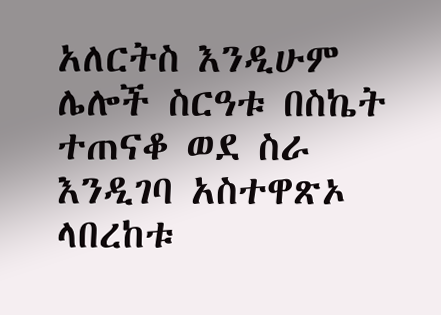አለርትስ እንዲሁም ሌሎች ስርዓቱ በስኬት ተጠናቆ ወደ ስራ እንዲገባ አስተዋጽኦ ላበረከቱ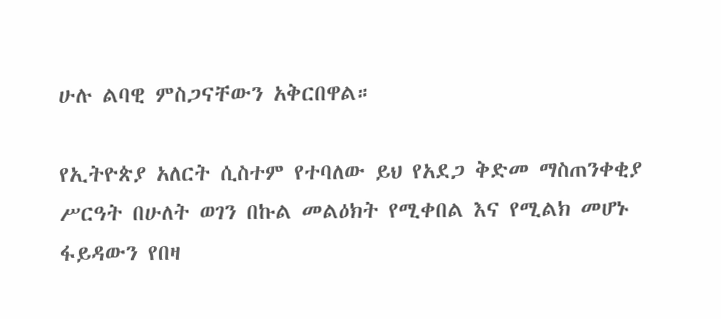ሁሉ ልባዊ ምስጋናቸውን አቅርበዋል።

የኢትዮጵያ አለርት ሲስተም የተባለው ይህ የአደጋ ቅድመ ማስጠንቀቂያ ሥርዓት በሁለት ወገን በኩል መልዕክት የሚቀበል እና የሚልክ መሆኑ ፋይዳውን የበዛ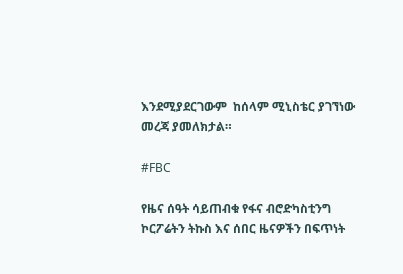እንደሚያደርገውም  ከሰላም ሚኒስቴር ያገኘነው መረጃ ያመለክታል።

#FBC

የዜና ሰዓት ሳይጠብቁ የፋና ብሮድካስቲንግ ኮርፖሬትን ትኩስ እና ሰበር ዜናዎችን በፍጥነት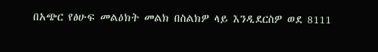በአጭር የፅሁፍ መልዕክት መልክ በስልክዎ ላይ እንዲደርስዎ ወደ 8111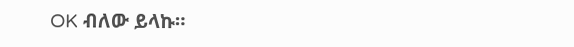OK ብለው ይላኩ።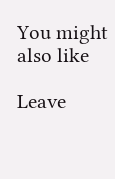You might also like

Leave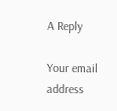A Reply

Your email address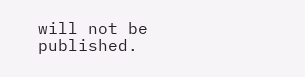will not be published.